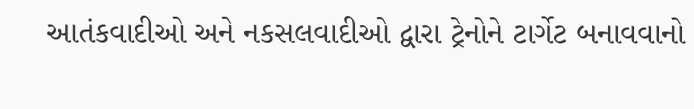આતંકવાદીઓ અને નકસલવાદીઓ દ્વારા ટ્રેનોને ટાર્ગેટ બનાવવાનો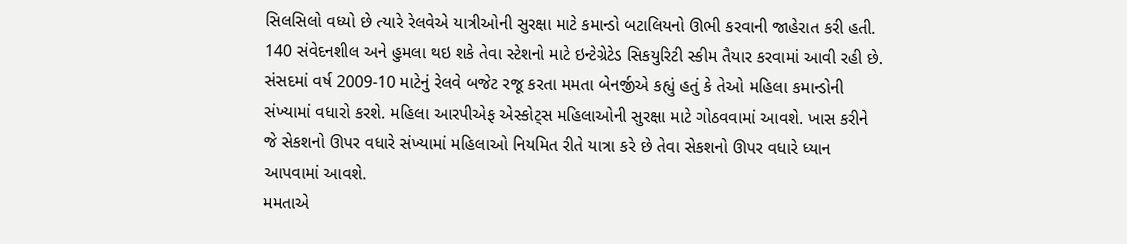સિલસિલો વધ્યો છે ત્યારે રેલવેએ યાત્રીઓની સુરક્ષા માટે કમાન્ડો બટાલિયનો ઊભી કરવાની જાહેરાત કરી હતી. 140 સંવેદનશીલ અને હુમલા થઇ શકે તેવા સ્ટેશનો માટે ઇન્ટેગ્રેટેડ સિકયુરિટી સ્કીમ તૈયાર કરવામાં આવી રહી છે.
સંસદમાં વર્ષ 2009-10 માટેનું રેલવે બજેટ રજૂ કરતા મમતા બેનર્જીએ કહ્યું હતું કે તેઓ મહિલા કમાન્ડોની સંખ્યામાં વધારો કરશે. મહિલા આરપીએફ એસ્કોટ્સ મહિલાઓની સુરક્ષા માટે ગોઠવવામાં આવશે. ખાસ કરીને જે સેકશનો ઊપર વધારે સંખ્યામાં મહિલાઓ નિયમિત રીતે યાત્રા કરે છે તેવા સેકશનો ઊપર વધારે ધ્યાન આપવામાં આવશે.
મમતાએ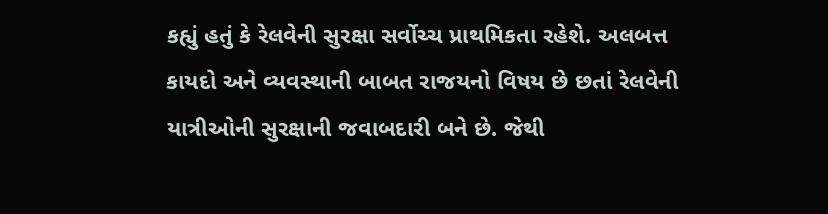કહ્યું હતું કે રેલવેની સુરક્ષા સર્વોચ્ચ પ્રાથમિકતા રહેશે. અલબત્ત કાયદો અને વ્યવસ્થાની બાબત રાજયનો વિષય છે છતાં રેલવેની યાત્રીઓની સુરક્ષાની જવાબદારી બને છે. જેથી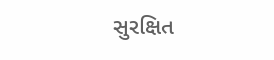સુરક્ષિત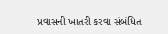પ્રવાસની ખાતરી કરવા સંબંધિત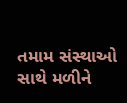તમામ સંસ્થાઓ સાથે મળીને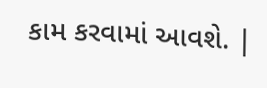કામ કરવામાં આવશે. |